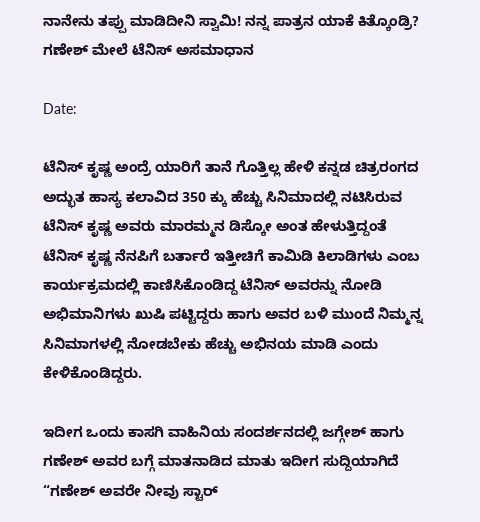ನಾನೇನು ತಪ್ಪು ಮಾಡಿದೀನಿ ಸ್ವಾಮಿ! ನನ್ನ ಪಾತ್ರನ ಯಾಕೆ ಕಿತ್ಕೊಂಡ್ರಿ? ಗಣೇಶ್ ಮೇಲೆ ಟೆನಿಸ್ ಅಸಮಾಧಾನ

Date:

ಟೆನಿಸ್ ಕೃಷ್ಣ ಅಂದ್ರೆ ಯಾರಿಗೆ ತಾನೆ ಗೊತ್ತಿಲ್ಲ ಹೇಳಿ ಕನ್ನಡ ಚಿತ್ರರಂಗದ ಅದ್ಭುತ ಹಾಸ್ಯ ಕಲಾವಿದ 350 ಕ್ಕು ಹೆಚ್ಚು ಸಿನಿಮಾದಲ್ಲಿ ನಟಿಸಿರುವ ಟೆನಿಸ್ ಕೃಷ್ಣ ಅವರು ಮಾರಮ್ಮನ ಡಿಸ್ಕೋ ಅಂತ ಹೇಳುತ್ತಿದ್ದಂತೆ ಟೆನಿಸ್ ಕೃಷ್ಣ ನೆನಪಿಗೆ ಬರ್ತಾರೆ ಇತ್ತೀಚಿಗೆ ಕಾಮಿಡಿ ಕಿಲಾಡಿಗಳು ಎಂಬ ಕಾರ್ಯಕ್ರಮದಲ್ಲಿ ಕಾಣಿಸಿಕೊಂಡಿದ್ದ ಟೆನಿಸ್ ಅವರನ್ನು ನೋಡಿ ಅಭಿಮಾನಿಗಳು ಖುಷಿ ಪಟ್ಟಿದ್ದರು ಹಾಗು ಅವರ ಬಳಿ ಮುಂದೆ ನಿಮ್ಮನ್ನ ಸಿನಿಮಾಗಳಲ್ಲಿ ನೋಡಬೇಕು ಹೆಚ್ಚು ಅಭಿನಯ ಮಾಡಿ ಎಂದು ಕೇಳಿಕೊಂಡಿದ್ದರು.

ಇದೀಗ ಒಂದು ಕಾಸಗಿ ವಾಹಿನಿಯ ಸಂದರ್ಶನದಲ್ಲಿ ಜಗ್ಗೇಶ್ ಹಾಗು ಗಣೇಶ್ ಅವರ ಬಗ್ಗೆ ಮಾತನಾಡಿದ ಮಾತು ಇದೀಗ ಸುದ್ದಿಯಾಗಿದೆ “ಗಣೇಶ್ ಅವರೇ ನೀವು ಸ್ಟಾರ್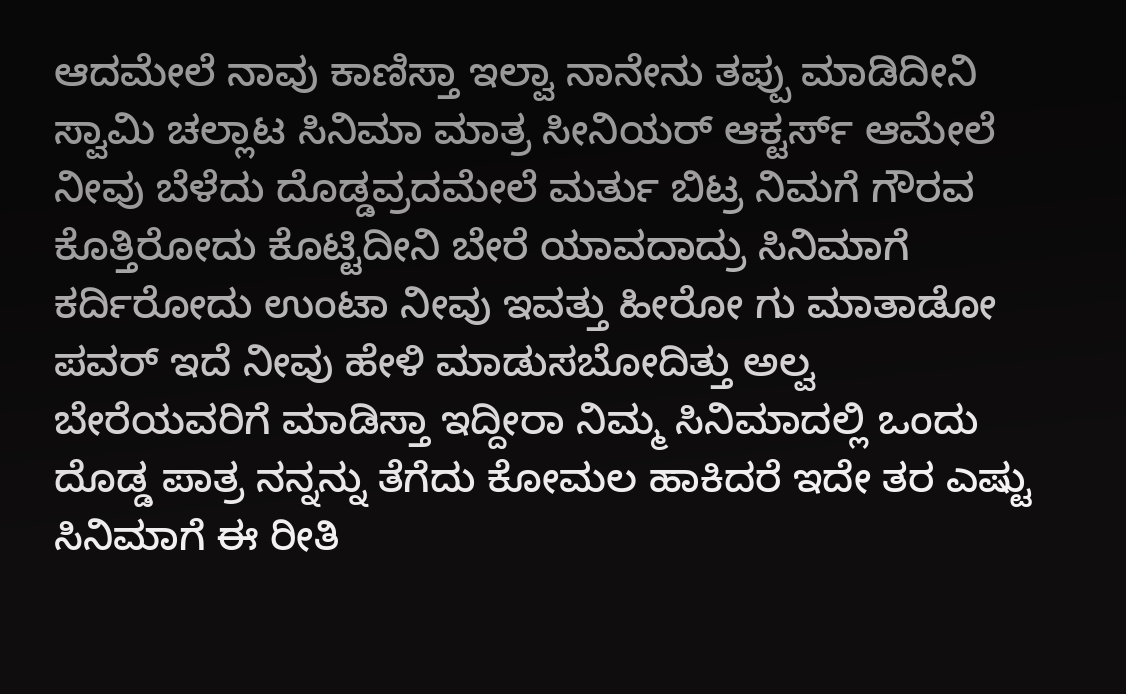ಆದಮೇಲೆ ನಾವು ಕಾಣಿಸ್ತಾ ಇಲ್ವಾ ನಾನೇನು ತಪ್ಪು ಮಾಡಿದೀನಿ ಸ್ವಾಮಿ ಚಲ್ಲಾಟ ಸಿನಿಮಾ ಮಾತ್ರ ಸೀನಿಯರ್ ಆಕ್ಟರ್ಸ್ ಆಮೇಲೆ ನೀವು ಬೆಳೆದು ದೊಡ್ಡವ್ರದಮೇಲೆ ಮರ್ತು ಬಿಟ್ರ ನಿಮಗೆ ಗೌರವ ಕೊತ್ತಿರೋದು ಕೊಟ್ಟಿದೀನಿ ಬೇರೆ ಯಾವದಾದ್ರು ಸಿನಿಮಾಗೆ ಕರ್ದಿರೋದು ಉಂಟಾ ನೀವು ಇವತ್ತು ಹೀರೋ ಗು ಮಾತಾಡೋ ಪವರ್ ಇದೆ ನೀವು ಹೇಳಿ ಮಾಡುಸಬೋದಿತ್ತು ಅಲ್ವ ಬೇರೆಯವರಿಗೆ ಮಾಡಿಸ್ತಾ ಇದ್ದೀರಾ ನಿಮ್ಮ ಸಿನಿಮಾದಲ್ಲಿ ಒಂದು ದೊಡ್ಡ ಪಾತ್ರ ನನ್ನನ್ನು ತೆಗೆದು ಕೋಮಲ ಹಾಕಿದರೆ ಇದೇ ತರ ಎಷ್ಟು ಸಿನಿಮಾಗೆ ಈ ರೀತಿ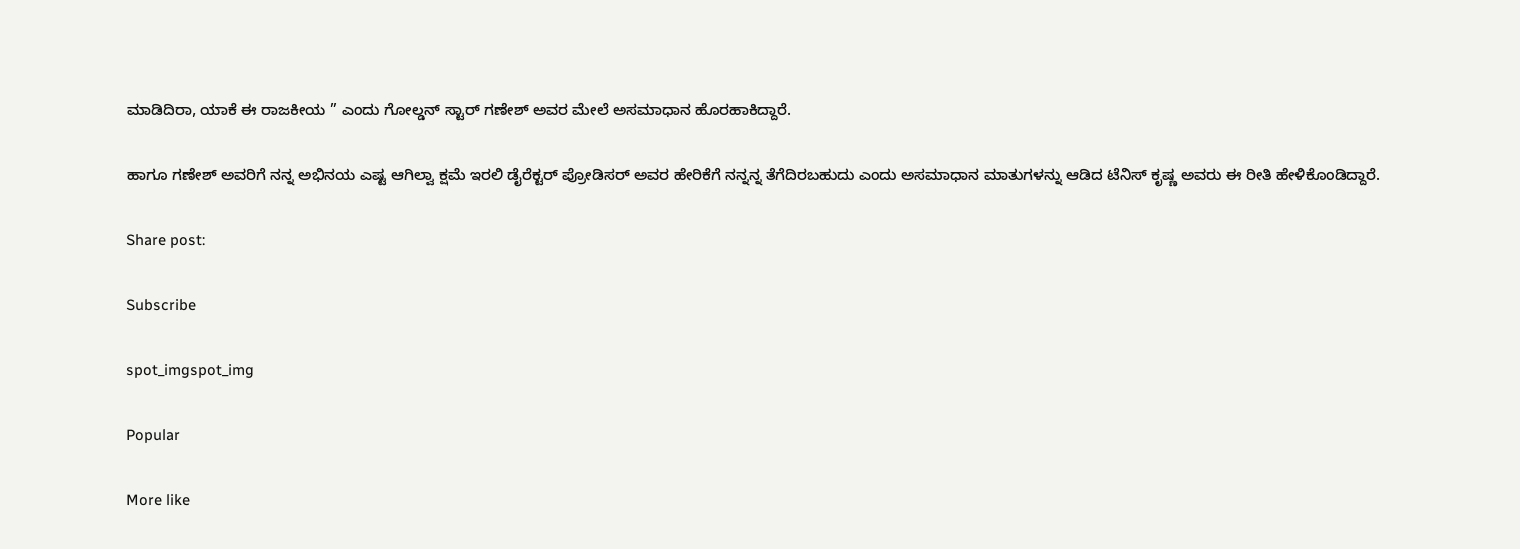ಮಾಡಿದಿರಾ, ಯಾಕೆ ಈ ರಾಜಕೀಯ ” ಎಂದು ಗೋಲ್ಡನ್ ಸ್ಟಾರ್ ಗಣೇಶ್ ಅವರ ಮೇಲೆ ಅಸಮಾಧಾನ ಹೊರಹಾಕಿದ್ದಾರೆ.

ಹಾಗೂ ಗಣೇಶ್ ಅವರಿಗೆ ನನ್ನ ಅಭಿನಯ ಎಷ್ಟ ಆಗಿಲ್ವಾ ಕ್ಷಮೆ ಇರಲಿ ಡೈರೆಕ್ಟರ್ ಪ್ರೋಡಿಸರ್ ಅವರ ಹೇರಿಕೆಗೆ ನನ್ನನ್ನ ತೆಗೆದಿರಬಹುದು ಎಂದು ಅಸಮಾಧಾನ ಮಾತುಗಳನ್ನು ಆಡಿದ ಟೆನಿಸ್ ಕೃಷ್ಣ ಅವರು ಈ ರೀತಿ ಹೇಳಿಕೊಂಡಿದ್ದಾರೆ.

Share post:

Subscribe

spot_imgspot_img

Popular

More like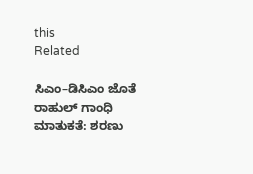this
Related

ಸಿಎಂ–ಡಿಸಿಎಂ ಜೊತೆ ರಾಹುಲ್ ಗಾಂಧಿ ಮಾತುಕತೆ: ಶರಣು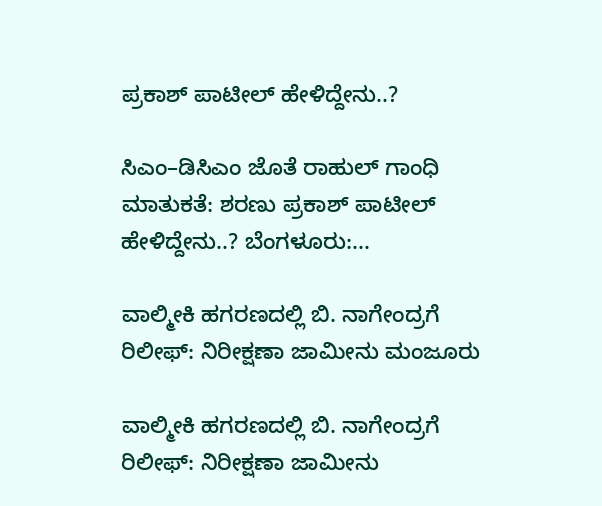ಪ್ರಕಾಶ್ ಪಾಟೀಲ್ ಹೇಳಿದ್ದೇನು..?

ಸಿಎಂ–ಡಿಸಿಎಂ ಜೊತೆ ರಾಹುಲ್ ಗಾಂಧಿ ಮಾತುಕತೆ: ಶರಣು ಪ್ರಕಾಶ್ ಪಾಟೀಲ್ ಹೇಳಿದ್ದೇನು..? ಬೆಂಗಳೂರು:...

ವಾಲ್ಮೀಕಿ ಹಗರಣದಲ್ಲಿ ಬಿ. ನಾಗೇಂದ್ರಗೆ ರಿಲೀಫ್: ನಿರೀಕ್ಷಣಾ ಜಾಮೀನು ಮಂಜೂರು

ವಾಲ್ಮೀಕಿ ಹಗರಣದಲ್ಲಿ ಬಿ. ನಾಗೇಂದ್ರಗೆ ರಿಲೀಫ್: ನಿರೀಕ್ಷಣಾ ಜಾಮೀನು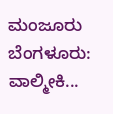ಮಂಜೂರು ಬೆಂಗಳೂರು: ವಾಲ್ಮೀಕಿ...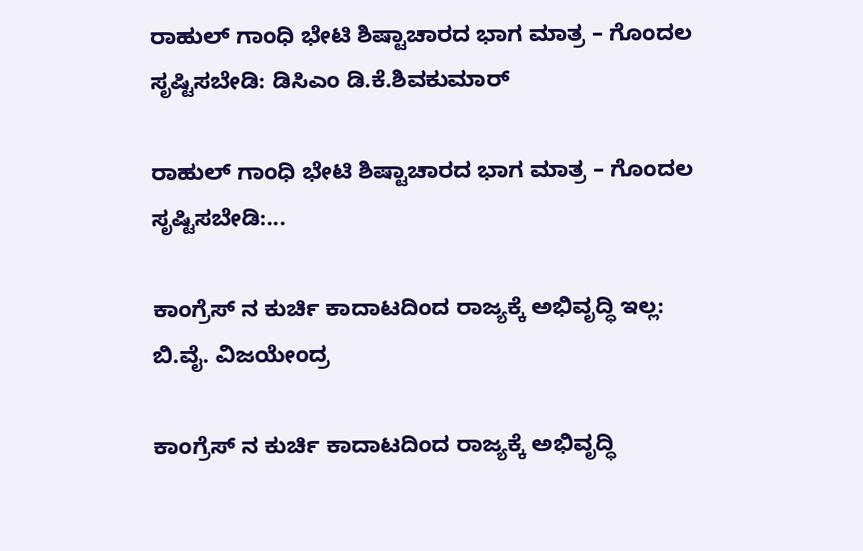ರಾಹುಲ್ ಗಾಂಧಿ ಭೇಟಿ ಶಿಷ್ಟಾಚಾರದ ಭಾಗ ಮಾತ್ರ – ಗೊಂದಲ ಸೃಷ್ಟಿಸಬೇಡಿ: ಡಿಸಿಎಂ ಡಿ.ಕೆ.ಶಿವಕುಮಾರ್

ರಾಹುಲ್ ಗಾಂಧಿ ಭೇಟಿ ಶಿಷ್ಟಾಚಾರದ ಭಾಗ ಮಾತ್ರ – ಗೊಂದಲ ಸೃಷ್ಟಿಸಬೇಡಿ:...

ಕಾಂಗ್ರೆಸ್ ನ ಕುರ್ಚಿ ಕಾದಾಟದಿಂದ ರಾಜ್ಯಕ್ಕೆ ಅಭಿವೃದ್ಧಿ ಇಲ್ಲ: ಬಿ.ವೈ. ವಿಜಯೇಂದ್ರ

ಕಾಂಗ್ರೆಸ್ ನ ಕುರ್ಚಿ ಕಾದಾಟದಿಂದ ರಾಜ್ಯಕ್ಕೆ ಅಭಿವೃದ್ಧಿ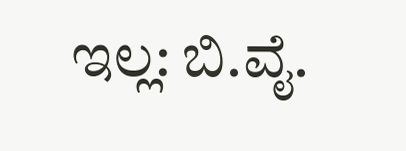ಇಲ್ಲ: ಬಿ.ವೈ.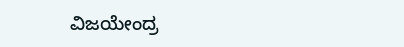ವಿಜಯೇಂದ್ರ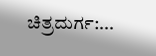ಚಿತ್ರದುರ್ಗ:...